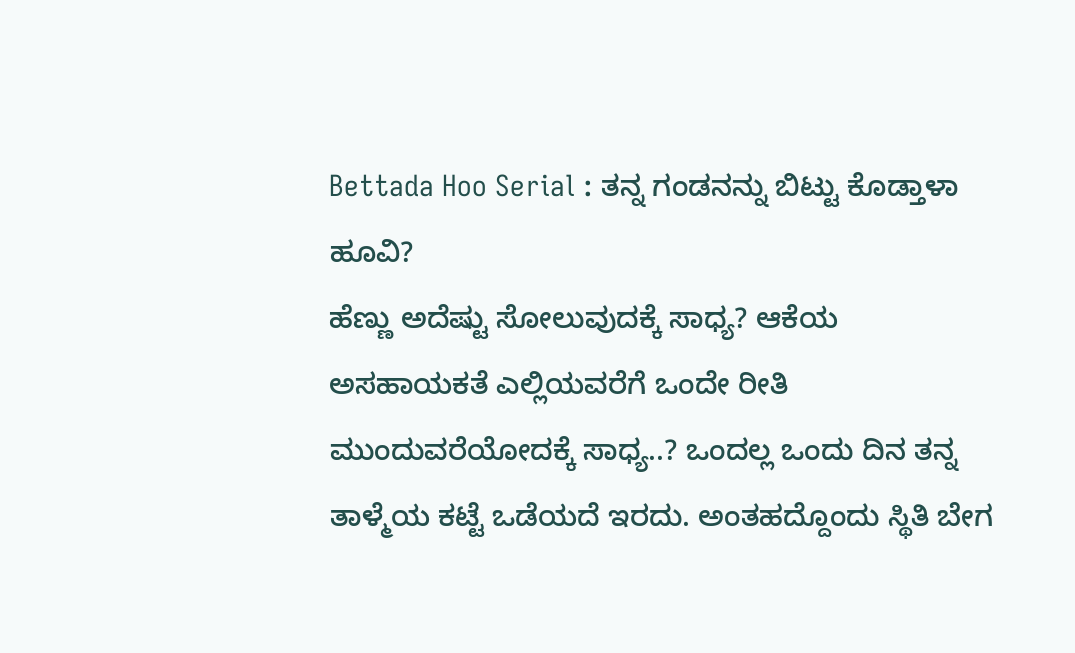Bettada Hoo Serial : ತನ್ನ ಗಂಡನನ್ನು ಬಿಟ್ಟು ಕೊಡ್ತಾಳಾ ಹೂವಿ?
ಹೆಣ್ಣು ಅದೆಷ್ಟು ಸೋಲುವುದಕ್ಕೆ ಸಾಧ್ಯ? ಆಕೆಯ ಅಸಹಾಯಕತೆ ಎಲ್ಲಿಯವರೆಗೆ ಒಂದೇ ರೀತಿ ಮುಂದುವರೆಯೋದಕ್ಕೆ ಸಾಧ್ಯ..? ಒಂದಲ್ಲ ಒಂದು ದಿನ ತನ್ನ ತಾಳ್ಮೆಯ ಕಟ್ಟೆ ಒಡೆಯದೆ ಇರದು. ಅಂತಹದ್ದೊಂದು ಸ್ಥಿತಿ ಬೇಗ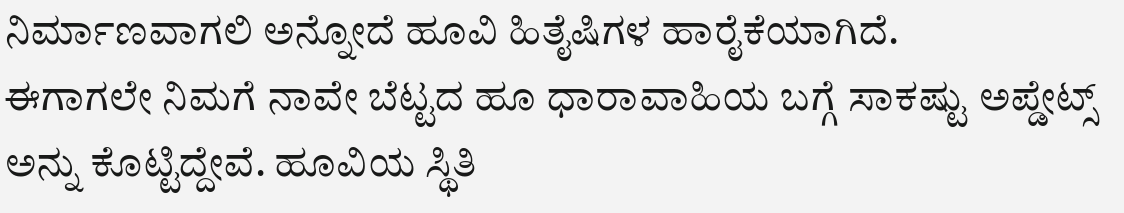ನಿರ್ಮಾಣವಾಗಲಿ ಅನ್ನೋದೆ ಹೂವಿ ಹಿತೈಷಿಗಳ ಹಾರೈಕೆಯಾಗಿದೆ.
ಈಗಾಗಲೇ ನಿಮಗೆ ನಾವೇ ಬೆಟ್ಟದ ಹೂ ಧಾರಾವಾಹಿಯ ಬಗ್ಗೆ ಸಾಕಷ್ಟು ಅಪ್ಡೇಟ್ಸ್ ಅನ್ನು ಕೊಟ್ಟಿದ್ದೇವೆ. ಹೂವಿಯ ಸ್ಥಿತಿ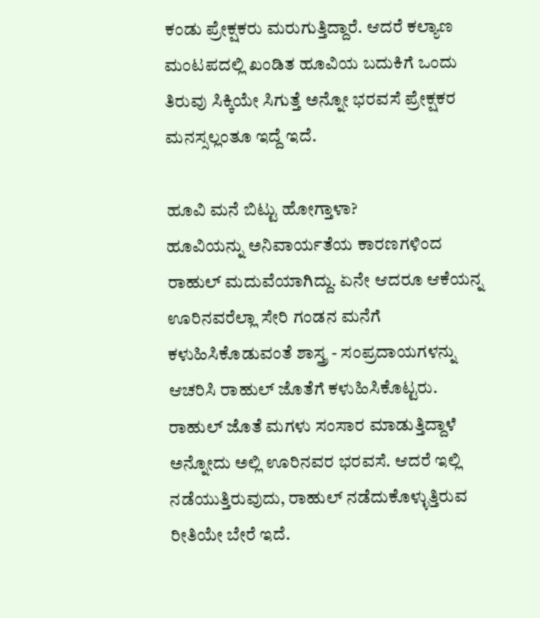ಕಂಡು ಪ್ರೇಕ್ಷಕರು ಮರುಗುತ್ತಿದ್ದಾರೆ. ಆದರೆ ಕಲ್ಯಾಣ ಮಂಟಪದಲ್ಲಿ ಖಂಡಿತ ಹೂವಿಯ ಬದುಕಿಗೆ ಒಂದು ತಿರುವು ಸಿಕ್ಕಿಯೇ ಸಿಗುತ್ತೆ ಅನ್ನೋ ಭರವಸೆ ಪ್ರೇಕ್ಷಕರ ಮನಸ್ಸಲ್ಲಂತೂ ಇದ್ದೆ ಇದೆ.

ಹೂವಿ ಮನೆ ಬಿಟ್ಟು ಹೋಗ್ತಾಳಾ?
ಹೂವಿಯನ್ನು ಅನಿವಾರ್ಯತೆಯ ಕಾರಣಗಳಿಂದ ರಾಹುಲ್ ಮದುವೆಯಾಗಿದ್ದು. ಏನೇ ಆದರೂ ಆಕೆಯನ್ನ ಊರಿನವರೆಲ್ಲಾ ಸೇರಿ ಗಂಡನ ಮನೆಗೆ ಕಳುಹಿಸಿಕೊಡುವಂತೆ ಶಾಸ್ತ್ರ - ಸಂಪ್ರದಾಯಗಳನ್ನು ಆಚರಿಸಿ ರಾಹುಲ್ ಜೊತೆಗೆ ಕಳುಹಿಸಿಕೊಟ್ಟರು. ರಾಹುಲ್ ಜೊತೆ ಮಗಳು ಸಂಸಾರ ಮಾಡುತ್ತಿದ್ದಾಳೆ ಅನ್ನೋದು ಅಲ್ಲಿ ಊರಿನವರ ಭರವಸೆ. ಆದರೆ ಇಲ್ಲಿ ನಡೆಯುತ್ತಿರುವುದು, ರಾಹುಲ್ ನಡೆದುಕೊಳ್ಳುತ್ತಿರುವ ರೀತಿಯೇ ಬೇರೆ ಇದೆ.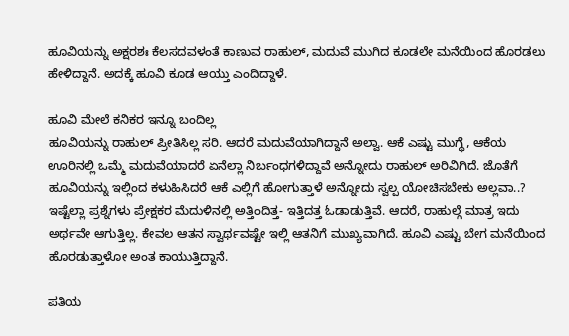ಹೂವಿಯನ್ನು ಅಕ್ಷರಶಃ ಕೆಲಸದವಳಂತೆ ಕಾಣುವ ರಾಹುಲ್, ಮದುವೆ ಮುಗಿದ ಕೂಡಲೇ ಮನೆಯಿಂದ ಹೊರಡಲು ಹೇಳಿದ್ದಾನೆ. ಅದಕ್ಕೆ ಹೂವಿ ಕೂಡ ಆಯ್ತು ಎಂದಿದ್ದಾಳೆ.

ಹೂವಿ ಮೇಲೆ ಕನಿಕರ ಇನ್ನೂ ಬಂದಿಲ್ಲ
ಹೂವಿಯನ್ನು ರಾಹುಲ್ ಪ್ರೀತಿಸಿಲ್ಲ ಸರಿ. ಆದರೆ ಮದುವೆಯಾಗಿದ್ದಾನೆ ಅಲ್ವಾ. ಆಕೆ ಎಷ್ಟು ಮುಗ್ಧೆ, ಆಕೆಯ ಊರಿನಲ್ಲಿ ಒಮ್ಮೆ ಮದುವೆಯಾದರೆ ಏನೆಲ್ಲಾ ನಿರ್ಬಂಧಗಳಿದ್ದಾವೆ ಅನ್ನೋದು ರಾಹುಲ್ ಅರಿವಿಗಿದೆ. ಜೊತೆಗೆ ಹೂವಿಯನ್ನು ಇಲ್ಲಿಂದ ಕಳುಹಿಸಿದರೆ ಆಕೆ ಎಲ್ಲಿಗೆ ಹೋಗುತ್ತಾಳೆ ಅನ್ನೋದು ಸ್ವಲ್ಪ ಯೋಚಿಸಬೇಕು ಅಲ್ಲವಾ..? ಇಷ್ಟೆಲ್ಲಾ ಪ್ರಶ್ನೆಗಳು ಪ್ರೇಕ್ಷಕರ ಮೆದುಳಿನಲ್ಲಿ ಅತ್ತಿಂದಿತ್ತ- ಇತ್ತಿದತ್ತ ಓಡಾಡುತ್ತಿವೆ. ಆದರೆ, ರಾಹುಲ್ಗೆ ಮಾತ್ರ ಇದು ಅರ್ಥವೇ ಆಗುತ್ತಿಲ್ಲ. ಕೇವಲ ಆತನ ಸ್ವಾರ್ಥವಷ್ಟೇ ಇಲ್ಲಿ ಆತನಿಗೆ ಮುಖ್ಯವಾಗಿದೆ. ಹೂವಿ ಎಷ್ಟು ಬೇಗ ಮನೆಯಿಂದ ಹೊರಡುತ್ತಾಳೋ ಅಂತ ಕಾಯುತ್ತಿದ್ದಾನೆ.

ಪತಿಯ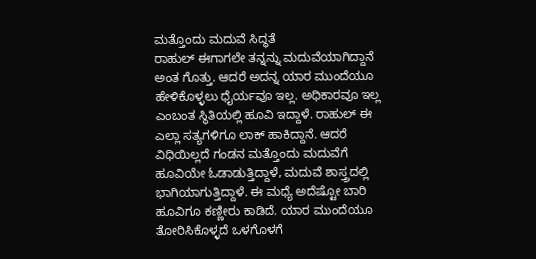ಮತ್ತೊಂದು ಮದುವೆ ಸಿದ್ಧತೆ
ರಾಹುಲ್ ಈಗಾಗಲೇ ತನ್ನನ್ನು ಮದುವೆಯಾಗಿದ್ದಾನೆ ಅಂತ ಗೊತ್ತು. ಆದರೆ ಅದನ್ನ ಯಾರ ಮುಂದೆಯೂ ಹೇಳಿಕೊಳ್ಳಲು ಧೈರ್ಯವೂ ಇಲ್ಲ. ಅಧಿಕಾರವೂ ಇಲ್ಲ ಎಂಬಂತ ಸ್ಥಿತಿಯಲ್ಲಿ ಹೂವಿ ಇದ್ದಾಳೆ. ರಾಹುಲ್ ಈ ಎಲ್ಲಾ ಸತ್ಯಗಳಿಗೂ ಲಾಕ್ ಹಾಕಿದ್ದಾನೆ. ಆದರೆ ವಿಧಿಯಿಲ್ಲದೆ ಗಂಡನ ಮತ್ತೊಂದು ಮದುವೆಗೆ ಹೂವಿಯೇ ಓಡಾಡುತ್ತಿದ್ದಾಳೆ, ಮದುವೆ ಶಾಸ್ತ್ರದಲ್ಲಿ ಭಾಗಿಯಾಗುತ್ತಿದ್ದಾಳೆ. ಈ ಮಧ್ಯೆ ಅದೆಷ್ಟೋ ಬಾರಿ ಹೂವಿಗೂ ಕಣ್ಣೀರು ಕಾಡಿದೆ. ಯಾರ ಮುಂದೆಯೂ ತೋರಿಸಿಕೊಳ್ಳದೆ ಒಳಗೊಳಗೆ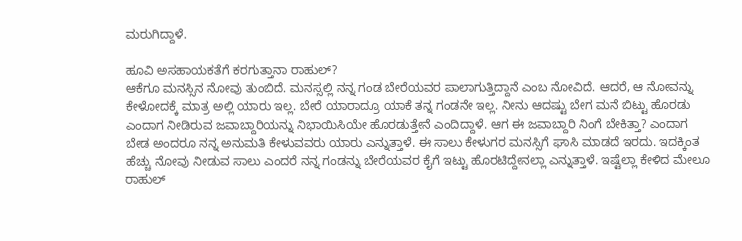ಮರುಗಿದ್ದಾಳೆ.

ಹೂವಿ ಅಸಹಾಯಕತೆಗೆ ಕರಗುತ್ತಾನಾ ರಾಹುಲ್?
ಆಕೆಗೂ ಮನಸ್ಸಿನ ನೋವು ತುಂಬಿದೆ. ಮನಸ್ಸಲ್ಲಿ ನನ್ನ ಗಂಡ ಬೇರೆಯವರ ಪಾಲಾಗುತ್ತಿದ್ದಾನೆ ಎಂಬ ನೋವಿದೆ. ಆದರೆ, ಆ ನೋವನ್ನು ಕೇಳೋದಕ್ಕೆ ಮಾತ್ರ ಅಲ್ಲಿ ಯಾರು ಇಲ್ಲ. ಬೇರೆ ಯಾರಾದ್ರೂ ಯಾಕೆ ತನ್ನ ಗಂಡನೇ ಇಲ್ಲ. ನೀನು ಆದಷ್ಟು ಬೇಗ ಮನೆ ಬಿಟ್ಟು ಹೊರಡು ಎಂದಾಗ ನೀಡಿರುವ ಜವಾಬ್ದಾರಿಯನ್ನು ನಿಭಾಯಿಸಿಯೇ ಹೊರಡುತ್ತೇನೆ ಎಂದಿದ್ದಾಳೆ. ಆಗ ಈ ಜವಾಬ್ದಾರಿ ನಿಂಗೆ ಬೇಕಿತ್ತಾ? ಎಂದಾಗ ಬೇಡ ಅಂದರೂ ನನ್ನ ಅನುಮತಿ ಕೇಳುವವರು ಯಾರು ಎನ್ನುತ್ತಾಳೆ. ಈ ಸಾಲು ಕೇಳುಗರ ಮನಸ್ಸಿಗೆ ಘಾಸಿ ಮಾಡದೆ ಇರದು. ಇದಕ್ಕಿಂತ ಹೆಚ್ಚು ನೋವು ನೀಡುವ ಸಾಲು ಎಂದರೆ ನನ್ನ ಗಂಡನ್ನು ಬೇರೆಯವರ ಕೈಗೆ ಇಟ್ಟು ಹೊರಟಿದ್ದೇನಲ್ಲಾ ಎನ್ನುತ್ತಾಳೆ. ಇಷ್ಟೆಲ್ಲಾ ಕೇಳಿದ ಮೇಲೂ ರಾಹುಲ್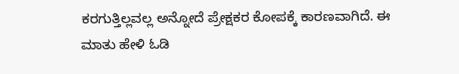ಕರಗುತ್ತಿಲ್ಲವಲ್ಲ ಅನ್ನೋದೆ ಪ್ರೇಕ್ಷಕರ ಕೋಪಕ್ಕೆ ಕಾರಣವಾಗಿದೆ. ಈ ಮಾತು ಹೇಳಿ ಓಡಿ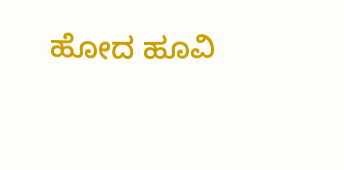ಹೋದ ಹೂವಿ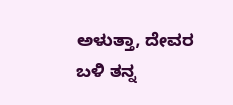ಅಳುತ್ತಾ, ದೇವರ ಬಳಿ ತನ್ನ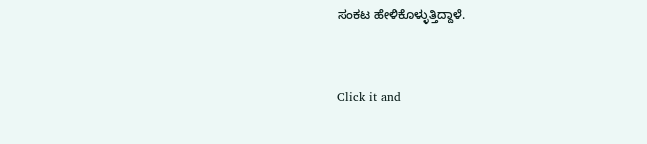ಸಂಕಟ ಹೇಳಿಕೊಳ್ಳುತ್ತಿದ್ದಾಳೆ.


Click it and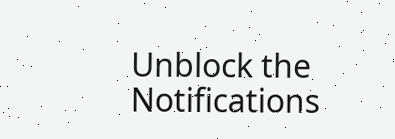Unblock the Notifications